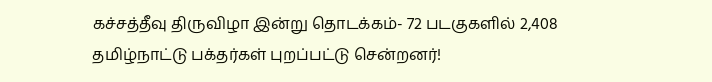கச்சத்தீவு திருவிழா இன்று தொடக்கம்- 72 படகுகளில் 2,408 தமிழ்நாட்டு பக்தர்கள் புறப்பட்டு சென்றனர்!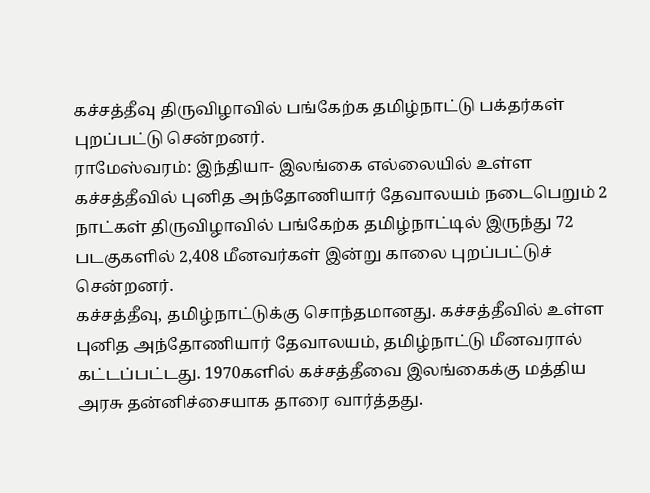கச்சத்தீவு திருவிழாவில் பங்கேற்க தமிழ்நாட்டு பக்தர்கள் புறப்பட்டு சென்றனர்.
ராமேஸ்வரம்: இந்தியா- இலங்கை எல்லையில் உள்ள கச்சத்தீவில் புனித அந்தோணியார் தேவாலயம் நடைபெறும் 2 நாட்கள் திருவிழாவில் பங்கேற்க தமிழ்நாட்டில் இருந்து 72 படகுகளில் 2,408 மீனவர்கள் இன்று காலை புறப்பட்டுச் சென்றனர்.
கச்சத்தீவு, தமிழ்நாட்டுக்கு சொந்தமானது. கச்சத்தீவில் உள்ள புனித அந்தோணியார் தேவாலயம், தமிழ்நாட்டு மீனவரால் கட்டப்பட்டது. 1970களில் கச்சத்தீவை இலங்கைக்கு மத்திய அரசு தன்னிச்சையாக தாரை வார்த்தது.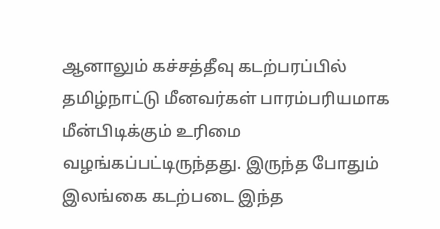ஆனாலும் கச்சத்தீவு கடற்பரப்பில் தமிழ்நாட்டு மீனவர்கள் பாரம்பரியமாக மீன்பிடிக்கும் உரிமை வழங்கப்பட்டிருந்தது. இருந்த போதும் இலங்கை கடற்படை இந்த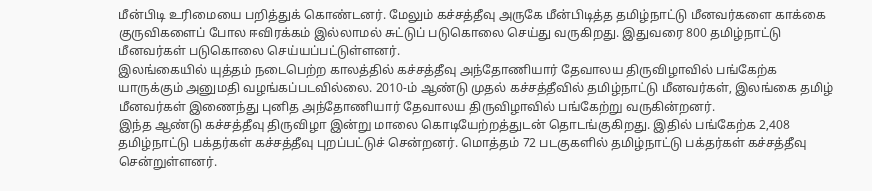மீன்பிடி உரிமையை பறித்துக் கொண்டனர். மேலும் கச்சத்தீவு அருகே மீன்பிடித்த தமிழ்நாட்டு மீனவர்களை காக்கை குருவிகளைப் போல ஈவிரக்கம் இல்லாமல் சுட்டுப் படுகொலை செய்து வருகிறது. இதுவரை 800 தமிழ்நாட்டு மீனவர்கள் படுகொலை செய்யப்பட்டுள்ளனர்.
இலங்கையில் யுத்தம் நடைபெற்ற காலத்தில் கச்சத்தீவு அந்தோணியார் தேவாலய திருவிழாவில் பங்கேற்க யாருக்கும் அனுமதி வழங்கப்படவில்லை. 2010-ம் ஆண்டு முதல் கச்சத்தீவில் தமிழ்நாட்டு மீனவர்கள், இலங்கை தமிழ் மீனவர்கள் இணைந்து புனித அந்தோணியார் தேவாலய திருவிழாவில் பங்கேற்று வருகின்றனர்.
இந்த ஆண்டு கச்சத்தீவு திருவிழா இன்று மாலை கொடியேற்றத்துடன் தொடங்குகிறது. இதில் பங்கேற்க 2,408 தமிழ்நாட்டு பக்தர்கள் கச்சத்தீவு புறப்பட்டுச் சென்றனர். மொத்தம் 72 படகுகளில் தமிழ்நாட்டு பக்தர்கள் கச்சத்தீவு சென்றுள்ளனர்.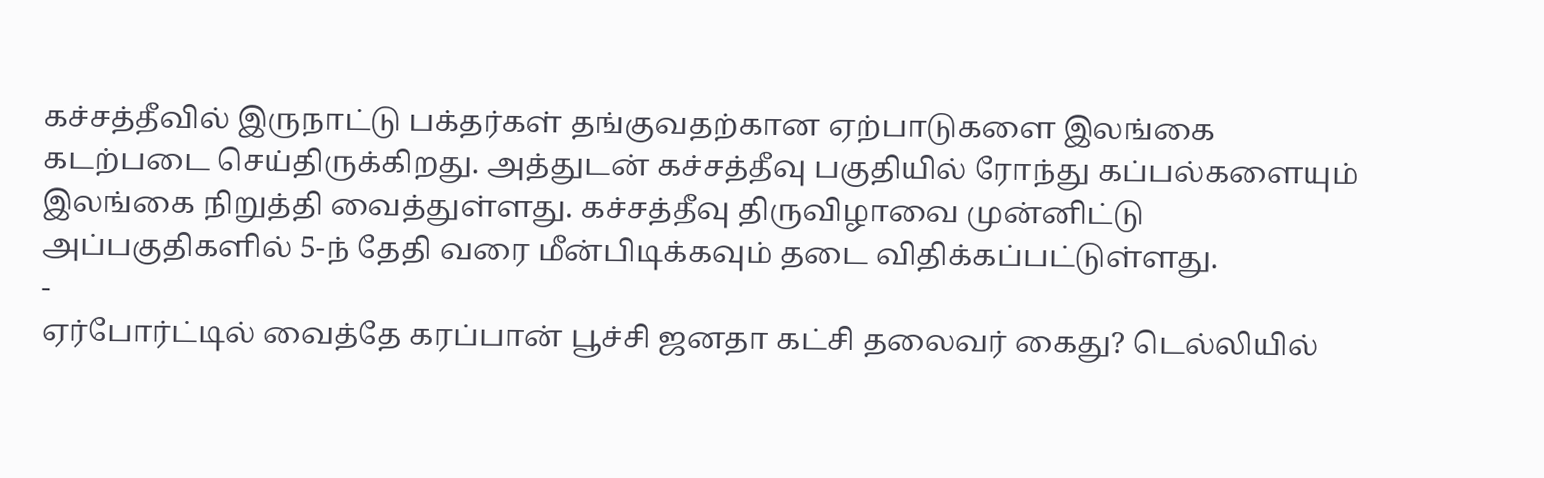கச்சத்தீவில் இருநாட்டு பக்தர்கள் தங்குவதற்கான ஏற்பாடுகளை இலங்கை கடற்படை செய்திருக்கிறது. அத்துடன் கச்சத்தீவு பகுதியில் ரோந்து கப்பல்களையும் இலங்கை நிறுத்தி வைத்துள்ளது. கச்சத்தீவு திருவிழாவை முன்னிட்டு அப்பகுதிகளில் 5-ந் தேதி வரை மீன்பிடிக்கவும் தடை விதிக்கப்பட்டுள்ளது.
-
ஏர்போர்ட்டில் வைத்தே கரப்பான் பூச்சி ஜனதா கட்சி தலைவர் கைது? டெல்லியில்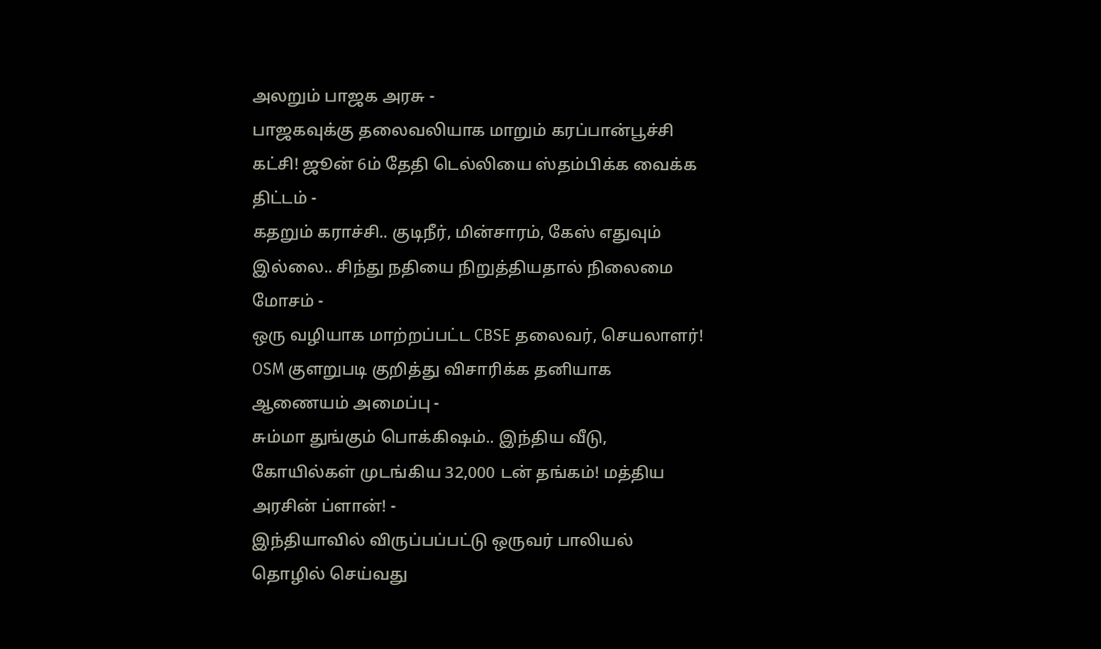அலறும் பாஜக அரசு -
பாஜகவுக்கு தலைவலியாக மாறும் கரப்பான்பூச்சி கட்சி! ஜூன் 6ம் தேதி டெல்லியை ஸ்தம்பிக்க வைக்க திட்டம் -
கதறும் கராச்சி.. குடிநீர், மின்சாரம், கேஸ் எதுவும் இல்லை.. சிந்து நதியை நிறுத்தியதால் நிலைமை மோசம் -
ஒரு வழியாக மாற்றப்பட்ட CBSE தலைவர், செயலாளர்! OSM குளறுபடி குறித்து விசாரிக்க தனியாக ஆணையம் அமைப்பு -
சும்மா துங்கும் பொக்கிஷம்.. இந்திய வீடு, கோயில்கள் முடங்கிய 32,000 டன் தங்கம்! மத்திய அரசின் ப்ளான்! -
இந்தியாவில் விருப்பப்பட்டு ஒருவர் பாலியல் தொழில் செய்வது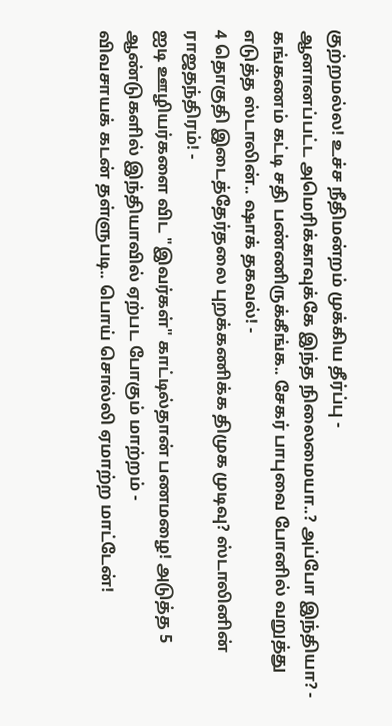குற்றமல்ல! உச்ச நீதிமன்றம் முக்கிய தீர்ப்பு -
ஆனானப்பட்ட அமெரிக்காவுக்கே இந்த நிலைமையா..? அப்போ இந்தியா? -
கங்கணம் கட்டி சதி பண்ணிருக்கீங்க.. சேகர் பாபுவை போனில் வறுத்து எடுத்த ஸ்டாலின்.. ஷாக் தகவல்! -
4 தொகுதி இடைத்தேர்தலை புறக்கணிக்க திமுக முடிவு? ஸ்டாலினின் ராஜதந்திரம்! -
ஐடி ஊழியர்களை விட "இவர்கள்" காட்டில்தான் பணமழை! அடுத்த 5 ஆண்டுகளில் இந்தியாவில் ஏற்பட போகும் மாற்றம் -
விவசாயக் கடன் தள்ளுபடி.. பொய் சொல்லி ஏமாற்ற மாட்டேன்!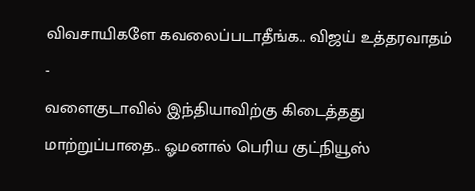விவசாயிகளே கவலைப்படாதீங்க.. விஜய் உத்தரவாதம் -
வளைகுடாவில் இந்தியாவிற்கு கிடைத்தது மாற்றுப்பாதை.. ஓமனால் பெரிய குட்நியூஸ்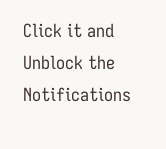Click it and Unblock the Notifications